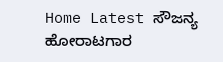Home Latest ಸೌಜನ್ಯ ಹೋರಾಟಗಾರ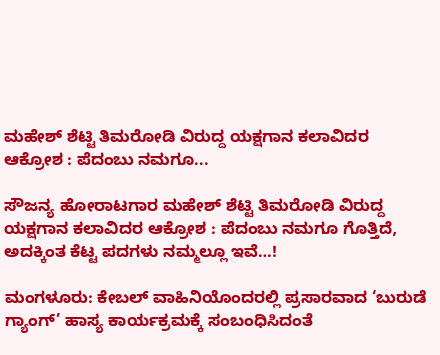ಮಹೇಶ್ ಶೆಟ್ಟಿ ತಿಮರೋಡಿ ವಿರುದ್ದ ಯಕ್ಷಗಾನ ಕಲಾವಿದರ ಆಕ್ರೋಶ : ಪೆದಂಬು ನಮಗೂ...

ಸೌಜನ್ಯ ಹೋರಾಟಗಾರ ಮಹೇಶ್ ಶೆಟ್ಟಿ ತಿಮರೋಡಿ ವಿರುದ್ದ ಯಕ್ಷಗಾನ ಕಲಾವಿದರ ಆಕ್ರೋಶ : ಪೆದಂಬು ನಮಗೂ ಗೊತ್ತಿದೆ, ಅದಕ್ಕಿಂತ ಕೆಟ್ಟ ಪದಗಳು ನಮ್ಮಲ್ಲೂ ಇವೆ…!

ಮಂಗಳೂರು: ಕೇಬಲ್ ವಾಹಿನಿಯೊಂದರಲ್ಲಿ ಪ್ರಸಾರವಾದ ‘ಬುರುಡೆ ಗ್ಯಾಂಗ್’ ಹಾಸ್ಯ ಕಾರ್ಯಕ್ರಮಕ್ಕೆ ಸಂಬಂಧಿಸಿದಂತೆ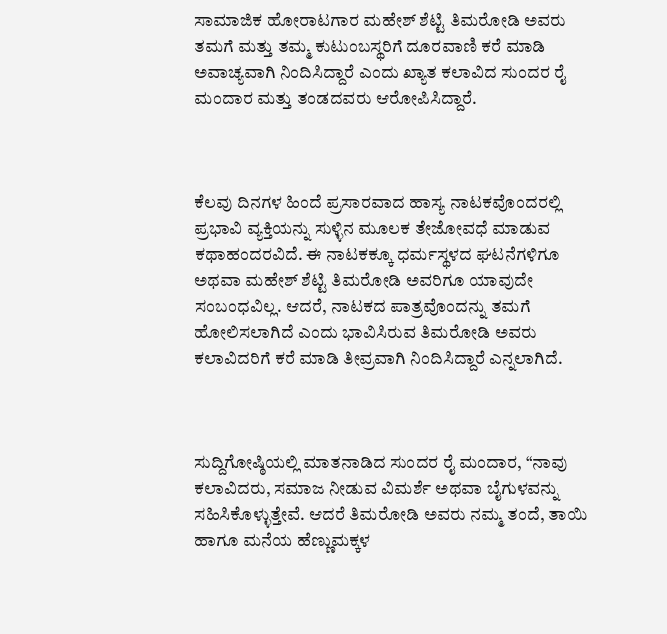ಸಾಮಾಜಿಕ ಹೋರಾಟಗಾರ ಮಹೇಶ್ ಶೆಟ್ಟಿ ತಿಮರೋಡಿ ಅವರು ತಮಗೆ ಮತ್ತು ತಮ್ಮ ಕುಟುಂಬಸ್ಥರಿಗೆ ದೂರವಾಣಿ ಕರೆ ಮಾಡಿ ಅವಾಚ್ಯವಾಗಿ ನಿಂದಿಸಿದ್ದಾರೆ ಎಂದು ಖ್ಯಾತ ಕಲಾವಿದ ಸುಂದರ ರೈ ಮಂದಾರ ಮತ್ತು ತಂಡದವರು ಆರೋಪಿಸಿದ್ದಾರೆ.



ಕೆಲವು ದಿನಗಳ ಹಿಂದೆ ಪ್ರಸಾರವಾದ ಹಾಸ್ಯ ನಾಟಕವೊಂದರಲ್ಲಿ ಪ್ರಭಾವಿ ವ್ಯಕ್ತಿಯನ್ನು ಸುಳ್ಳಿನ ಮೂಲಕ ತೇಜೋವಧೆ ಮಾಡುವ ಕಥಾಹಂದರವಿದೆ. ಈ ನಾಟಕಕ್ಕೂ ಧರ್ಮಸ್ಥಳದ ಘಟನೆಗಳಿಗೂ ಅಥವಾ ಮಹೇಶ್ ಶೆಟ್ಟಿ ತಿಮರೋಡಿ ಅವರಿಗೂ ಯಾವುದೇ ಸಂಬಂಧವಿಲ್ಲ. ಆದರೆ, ನಾಟಕದ ಪಾತ್ರವೊಂದನ್ನು ತಮಗೆ ಹೋಲಿಸಲಾಗಿದೆ ಎಂದು ಭಾವಿಸಿರುವ ತಿಮರೋಡಿ ಅವರು ಕಲಾವಿದರಿಗೆ ಕರೆ ಮಾಡಿ ತೀವ್ರವಾಗಿ ನಿಂದಿಸಿದ್ದಾರೆ ಎನ್ನಲಾಗಿದೆ.



ಸುದ್ದಿಗೋಷ್ಠಿಯಲ್ಲಿ ಮಾತನಾಡಿದ ಸುಂದರ ರೈ ಮಂದಾರ, “ನಾವು ಕಲಾವಿದರು, ಸಮಾಜ ನೀಡುವ ವಿಮರ್ಶೆ ಅಥವಾ ಬೈಗುಳವನ್ನು ಸಹಿಸಿಕೊಳ್ಳುತ್ತೇವೆ. ಆದರೆ ತಿಮರೋಡಿ ಅವರು ನಮ್ಮ ತಂದೆ, ತಾಯಿ ಹಾಗೂ ಮನೆಯ ಹೆಣ್ಣುಮಕ್ಕಳ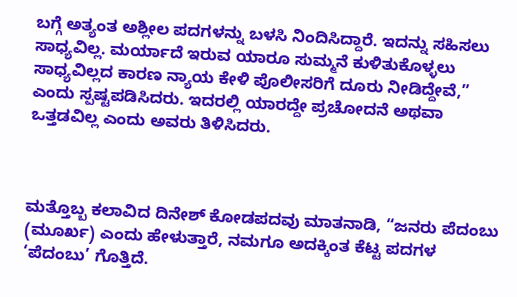ಬಗ್ಗೆ ಅತ್ಯಂತ ಅಶ್ಲೀಲ ಪದಗಳನ್ನು ಬಳಸಿ ನಿಂದಿಸಿದ್ದಾರೆ. ಇದನ್ನು ಸಹಿಸಲು ಸಾಧ್ಯವಿಲ್ಲ. ಮರ್ಯಾದೆ ಇರುವ ಯಾರೂ ಸುಮ್ಮನೆ ಕುಳಿತುಕೊಳ್ಳಲು ಸಾಧ್ಯವಿಲ್ಲದ ಕಾರಣ ನ್ಯಾಯ ಕೇಳಿ ಪೊಲೀಸರಿಗೆ ದೂರು ನೀಡಿದ್ದೇವೆ,” ಎಂದು ಸ್ಪಷ್ಟಪಡಿಸಿದರು. ಇದರಲ್ಲಿ ಯಾರದ್ದೇ ಪ್ರಚೋದನೆ ಅಥವಾ ಒತ್ತಡವಿಲ್ಲ ಎಂದು ಅವರು ತಿಳಿಸಿದರು.



ಮತ್ತೊಬ್ಬ ಕಲಾವಿದ ದಿನೇಶ್ ಕೋಡಪದವು ಮಾತನಾಡಿ, “ಜನರು ಪೆದಂಬು (ಮೂರ್ಖ) ಎಂದು ಹೇಳುತ್ತಾರೆ, ನಮಗೂ ಅದಕ್ಕಿಂತ ಕೆಟ್ಟ ಪದಗಳ ‘ಪೆದಂಬು’ ಗೊತ್ತಿದೆ.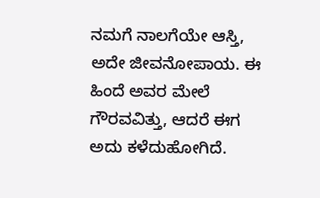ನಮಗೆ ನಾಲಗೆಯೇ ಆಸ್ತಿ, ಅದೇ ಜೀವನೋಪಾಯ. ಈ ಹಿಂದೆ ಅವರ ಮೇಲೆ ಗೌರವವಿತ್ತು, ಆದರೆ ಈಗ ಅದು ಕಳೆದುಹೋಗಿದೆ.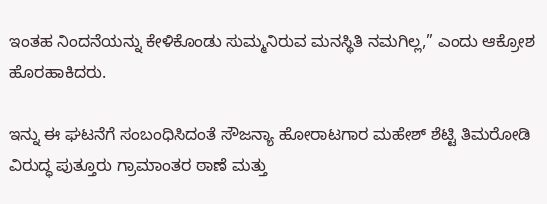ಇಂತಹ ನಿಂದನೆಯನ್ನು ಕೇಳಿಕೊಂಡು ಸುಮ್ಮನಿರುವ ಮನಸ್ಥಿತಿ ನಮಗಿಲ್ಲ,” ಎಂದು ಆಕ್ರೋಶ ಹೊರಹಾಕಿದರು.

ಇನ್ನು ಈ ಘಟನೆಗೆ ಸಂಬಂಧಿಸಿದಂತೆ ಸೌಜನ್ಯಾ ಹೋರಾಟಗಾರ ಮಹೇಶ್ ಶೆಟ್ಟಿ ತಿಮರೋಡಿ ವಿರುದ್ಧ ಪುತ್ತೂರು ಗ್ರಾಮಾಂತರ ಠಾಣೆ ಮತ್ತು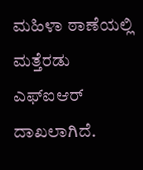ಮಹಿಳಾ ಠಾಣೆಯಲ್ಲಿ ಮತ್ತೆರಡು ಎಫ್ಐಆರ್ ದಾಖಲಾಗಿದೆ.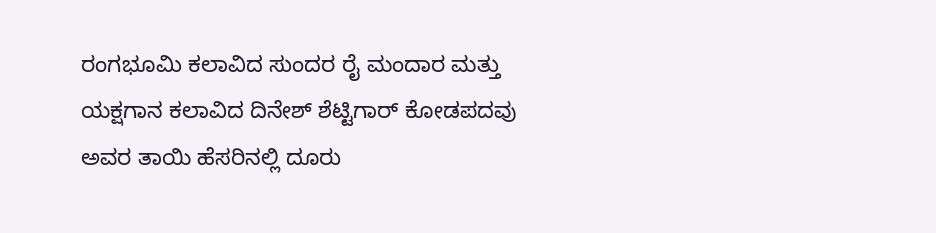ರಂಗಭೂಮಿ ಕಲಾವಿದ ಸುಂದರ ರೈ ಮಂದಾರ ಮತ್ತು ಯಕ್ಷಗಾನ ಕಲಾವಿದ ದಿನೇಶ್ ಶೆಟ್ಟಿಗಾರ್ ಕೋಡಪದವು ಅವರ ತಾಯಿ ಹೆಸರಿನಲ್ಲಿ ದೂರು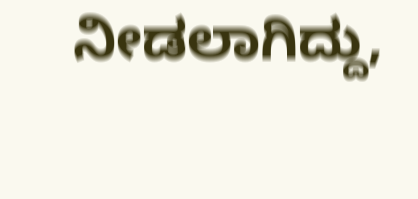ನೀಡಲಾಗಿದ್ದು,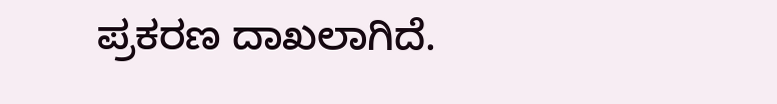ಪ್ರಕರಣ ದಾಖಲಾಗಿದೆ.